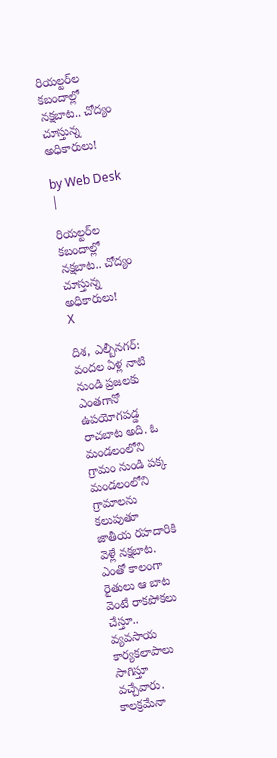రియల్టర్‌ల క‌బందాల్లో న‌క్షబాట.. చోద్యం చూస్తున్న అధికారులు!

by Web Desk |

రియల్టర్‌ల క‌బందాల్లో న‌క్షబాట.. చోద్యం చూస్తున్న అధికారులు!
X

దిశ‌, ఎల్బీన‌గ‌ర్: వంద‌ల ఏళ్ల నాటి నుండి ప్రజలకు ఎంత‌గానో ఉప‌యోగ‌ప‌డ్డ రాచబాట అది. ఓ మండ‌లంలోని గ్రామం నుండి ప‌క్క మండ‌లంలోని గ్రామాల‌ను క‌లుపుతూ జాతీయ ర‌హ‌దారికి వెళ్లే న‌క్షబాట. ఎంతో కాలంగా రైతులు ఆ బాట వెంటే రాక‌పోక‌లు చేస్తూ.. వ్యవసాయ కార్యకలాపాలు సాగిస్తూ వ‌చ్చేవారు. కాల‌క్రమేనా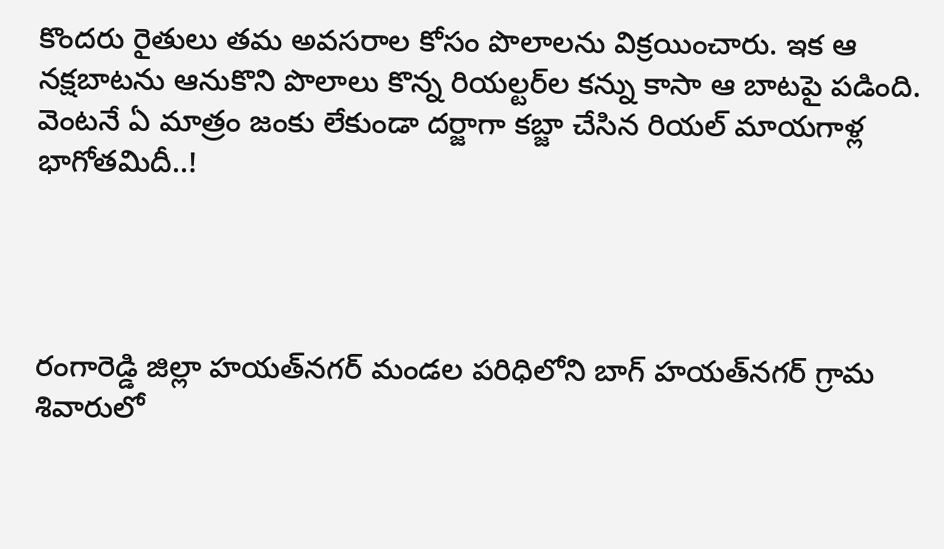కొంద‌రు రైతులు త‌మ అవ‌స‌రాల కోసం పొలాల‌ను విక్రయించారు. ఇక ఆ న‌క్షబాటను ఆనుకొని పొలాలు కొన్న రియల్టర్‌ల క‌న్ను కాసా ఆ బాట‌పై ప‌డింది. వెంట‌నే ఏ మాత్రం జంకు లేకుండా ద‌ర్జాగా క‌బ్జా చేసిన రియ‌ల్ మాయ‌గాళ్ల భాగోత‌మిదీ..!




రంగారెడ్డి జిల్లా హ‌య‌త్‌న‌గ‌ర్ మండ‌ల ప‌రిధిలోని బాగ్ హ‌య‌త్‌న‌గ‌ర్ గ్రామ శివారులో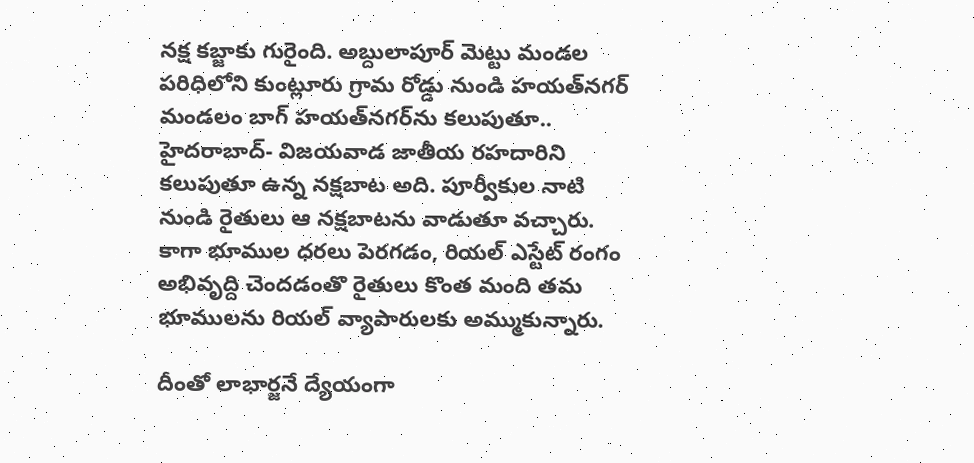న‌క్ష క‌బ్జాకు గురైంది. అబ్దులాపూర్ మెట్టు మండ‌ల ప‌రిధిలోని కుంట్లూరు గ్రామ రోడ్డు నుండి హ‌య‌త్‌న‌గ‌ర్ మండ‌లం బాగ్ హ‌య‌త్‌న‌గ‌ర్‌ను క‌లుపుతూ.. హైద‌రాబాద్- విజ‌య‌వాడ జాతీయ రహదారిని క‌లుపుతూ ఉన్న న‌క్షబాట అది. పూర్వీకుల నాటి నుండి రైతులు ఆ న‌క్షబాటను వాడుతూ వ‌చ్చారు. కాగా భూముల ధ‌ర‌లు పెర‌గ‌డం, రియ‌ల్ ఎస్టేట్ రంగం అభివృద్ది చెంద‌డంతొ రైతులు కొంత మంది త‌మ భూముల‌ను రియ‌ల్ వ్యాపారుల‌కు అమ్ముకున్నారు.

దీంతో లాభార్జనే ద్యేయంగా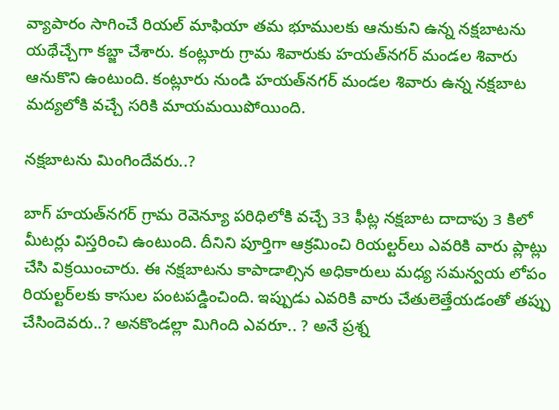వ్యాపారం సాగించే రియ‌ల్ మాఫియా త‌మ భూముల‌కు ఆనుకుని ఉన్న న‌క్షబాటను య‌థేచ్చేగా క‌బ్జా చేశారు. కంట్లూరు గ్రామ శివారుకు హ‌య‌త్‌న‌గ‌ర్ మండ‌ల శివారు ఆనుకొని ఉంటుంది. కంట్లూరు నుండి హ‌య‌త్‌న‌గ‌ర్ మండ‌ల శివారు ఉన్న న‌క్షబాట మ‌ద్యలోకి వ‌చ్చే స‌రికి మాయ‌మ‌యిపోయింది.

న‌క్షబాటను మింగిందేవరు..?

బాగ్ హ‌య‌త్‌న‌గ‌ర్ గ్రామ రెవెన్యూ ప‌రిధిలోకి వ‌చ్చే 33 ఫీట్ల నక్షబాట దాదాపు 3 కిలో మీట‌ర్లు విస్తరించి ఉంటుంది. దీనిని పూర్తిగా ఆక్రమించి రియ‌ల్టర్‌లు ఎవ‌రికి వారు ప్లాట్లు చేసి విక్రయించారు. ఈ న‌క్షబాటను కాపాడాల్సిన అధికారులు మ‌ధ్య స‌మ‌న్వయ లోపం రియ‌ల్టర్‌లకు కాసుల పంట‌ప‌డ్డించింది. ఇప్పుడు ఎవ‌రికి వారు చేతులెత్తేయ‌డంతో త‌ప్పు చేసిందెవ‌రు..? అన‌కొండ‌ల్లా మిగింది ఎవ‌రూ.. ? అనే ప్రశ్న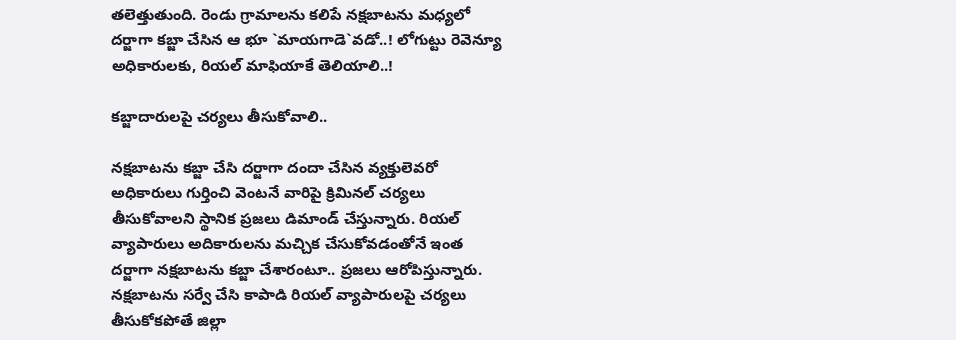తలెత్తుతుంది. రెండు గ్రామాల‌ను క‌లిపే న‌క్షబాటను మ‌ధ్యలో ద‌ర్జాగా క‌బ్జా చేసిన ఆ భూ `మాయ‌గాడె`వ‌డో..! లోగుట్టు రెవెన్యూ అధికారుల‌కు, రియ‌ల్ మాఫియాకే తెలియాలి..!

క‌బ్జాదారుల‌పై చ‌ర్యలు తీసుకోవాలి..

న‌క్షబాటను క‌బ్జా చేసి ద‌ర్జాగా దందా చేసిన‌ వ్యక్తులెవరో అధికారులు గుర్తించి వెంట‌నే వారిపై క్రిమిన‌ల్ చ‌ర్యలు తీసుకోవాల‌ని స్థానిక ప్రజలు డిమాండ్ చేస్తున్నారు. రియ‌ల్ వ్యాపారులు అదికారుల‌ను మ‌చ్చిక చేసుకోవ‌డంతోనే ఇంత ద‌ర్జాగా న‌క్షబాటను క‌బ్జా చేశారంటూ.. ప్రజలు ఆరోపిస్తున్నారు. న‌క్షబాటను స‌ర్వే చేసి కాపాడి రియ‌ల్ వ్యాపారుల‌పై చ‌ర్యలు తీసుకోక‌పోతే జిల్లా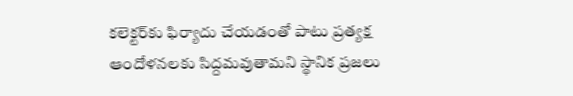క‌లెక్టర్‌కు ఫిర్యాదు చేయ‌డంతో పాటు ప్రత్యక్ష ఆందోళనలకు సిద్దమవుతామని స్థానిక ప్రజలు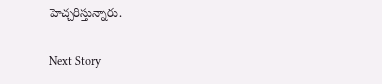హెచ్చరిస్తున్నారు.

Next Story